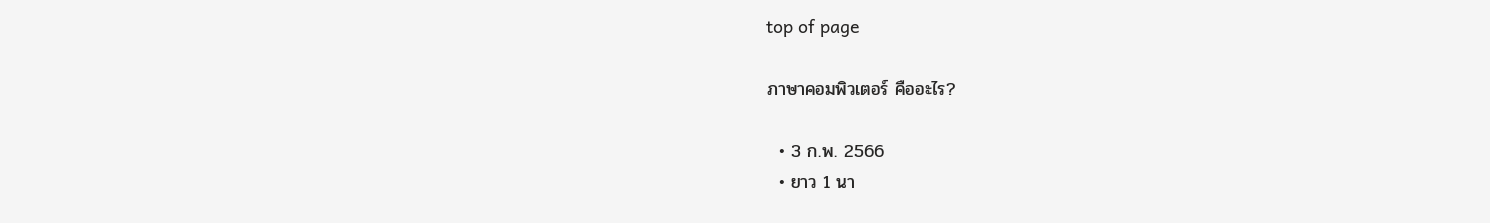top of page

ภาษาคอมพิวเตอร์ คืออะไร?

  • 3 ก.พ. 2566
  • ยาว 1 นา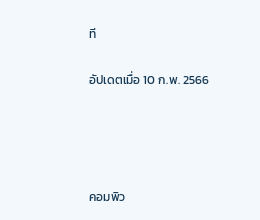ที

อัปเดตเมื่อ 10 ก.พ. 2566




คอมพิว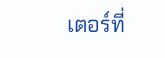เตอร์ที่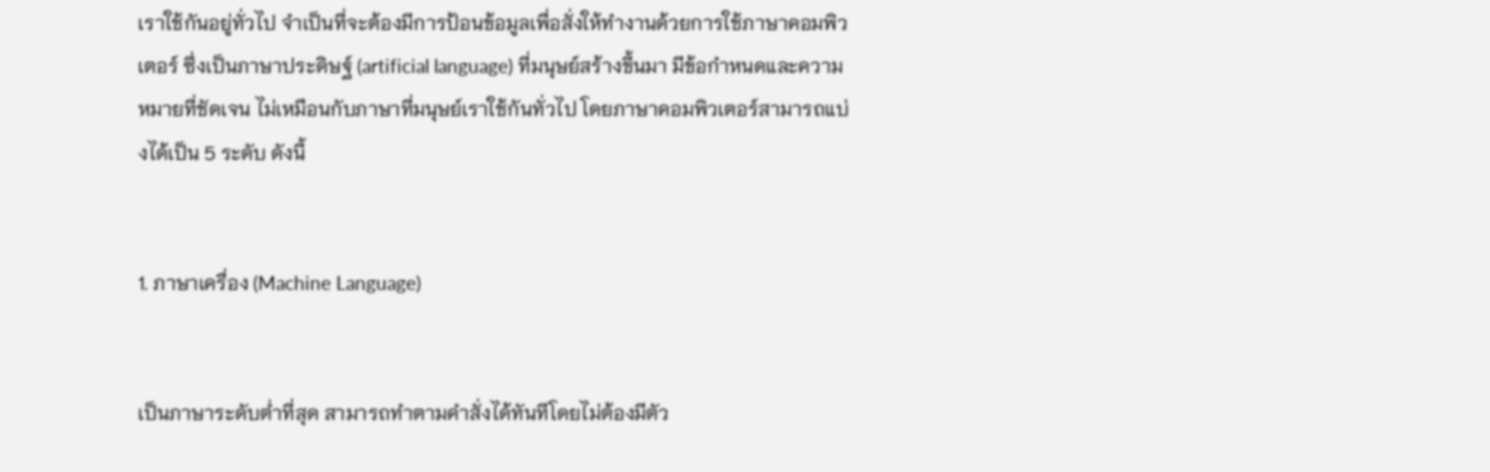เราใช้กันอยู่ทั่วไป จำเป็นที่จะต้องมีการป้อนข้อมูลเพื่อสั่งให้ทำงานด้วยการใช้ภาษาคอมพิวเตอร์ ซึ่งเป็นภาษาประดิษฐ์ (artificial language) ที่มนุษย์สร้างขึ้นมา มีข้อกำหนดและความหมายที่ชัดเจน ไม่เหมือนกับภาษาที่มนุษย์เราใช้กันทั่วไป โดยภาษาคอมพิวเตอร์สามารถแบ่งได้เป็น 5 ระดับ ดังนี้


1. ภาษาเครื่อง (Machine Language)


เป็นภาษาระดับต่ำที่สุด สามารถทำตามคำสั่งได้ทันทีโดยไม่ต้องมีตัว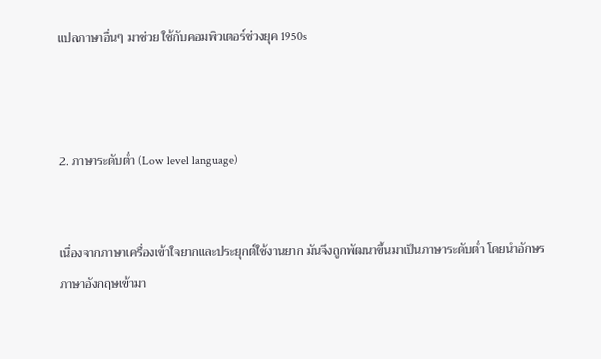แปลภาษาอื่นๆ มาช่วย ใช้กับคอมพิวเตอร์ช่วงยุค 1950s



2. ภาษาระดับต่ำ (Low level language)


เนื่องจากภาษาเครื่องเข้าใจยากและประยุกต์ใช้งานยาก มันจึงถูกพัฒนาขึ้นมาเป็นภาษาระดับต่ำ โดยนำอักษรภาษาอังกฤษเข้ามา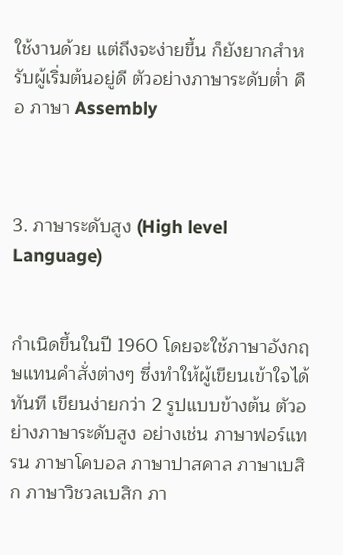ใช้งานด้วย แต่ถึงจะง่ายขึ้น ก็ยังยากสำหรับผู้เริ่มต้นอยู่ดี ตัวอย่างภาษาระดับต่ำ คือ ภาษา Assembly



3. ภาษาระดับสูง (High level Language)


กำเนิดขึ้นในปี 1960 โดยจะใช้ภาษาอังกฤษแทนคำสั่งต่างๆ ซึ่งทำให้ผู้เขียนเข้าใจได้ทันที เขียนง่ายกว่า 2 รูปแบบข้างต้น ตัวอย่างภาษาระดับสูง อย่างเช่น ภาษาฟอร์แทรน ภาษาโคบอล ภาษาปาสคาล ภาษาเบสิก ภาษาวิชวลเบสิก ภา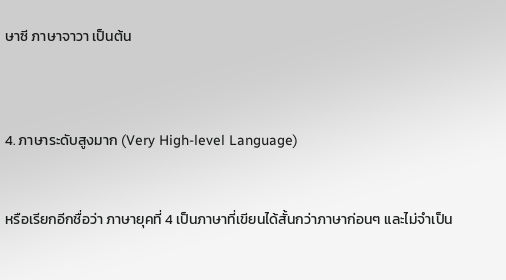ษาซี ภาษาจาวา เป็นต้น



4. ภาษาระดับสูงมาก (Very High-level Language)


หรือเรียกอีกชื่อว่า ภาษายุคที่ 4 เป็นภาษาที่เขียนได้สั้นกว่าภาษาก่อนๆ และไม่จำเป็น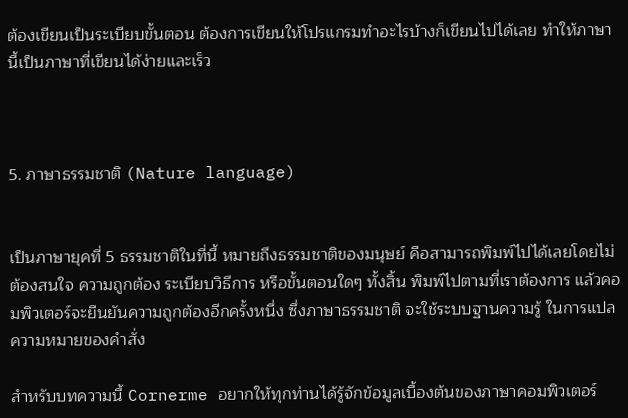ต้องเขียนเป็นระเบียบขั้นตอน ต้องการเขียนให้โปรแกรมทำอะไรบ้างก็เขียนไปได้เลย ทำให้ภาษานี้เป็นภาษาที่เขียนได้ง่ายและเร็ว



5. ภาษาธรรมชาติ (Nature language)


เป็นภาษายุคที่ 5 ธรรมชาติในที่นี้ หมายถึงธรรมชาติของมนุษย์ คือสามารถพิมพ์ไปได้เลยโดยไม่ต้องสนใจ ความถูกต้อง ระเบียบวิธีการ หรือขั้นตอนใดๆ ทั้งสิ้น พิมพ์ไปตามที่เราต้องการ แล้วคอมพิวเตอร์จะยืนยันความถูกต้องอีกครั้งหนึ่ง ซึ่งภาษาธรรมชาติ จะใช้ระบบฐานความรู้ ในการแปลความหมายของคำสั่ง

สำหรับบทความนี้ Cornerme อยากให้ทุกท่านได้รู้จักข้อมูลเบื้องต้นของภาษาคอมพิวเตอร์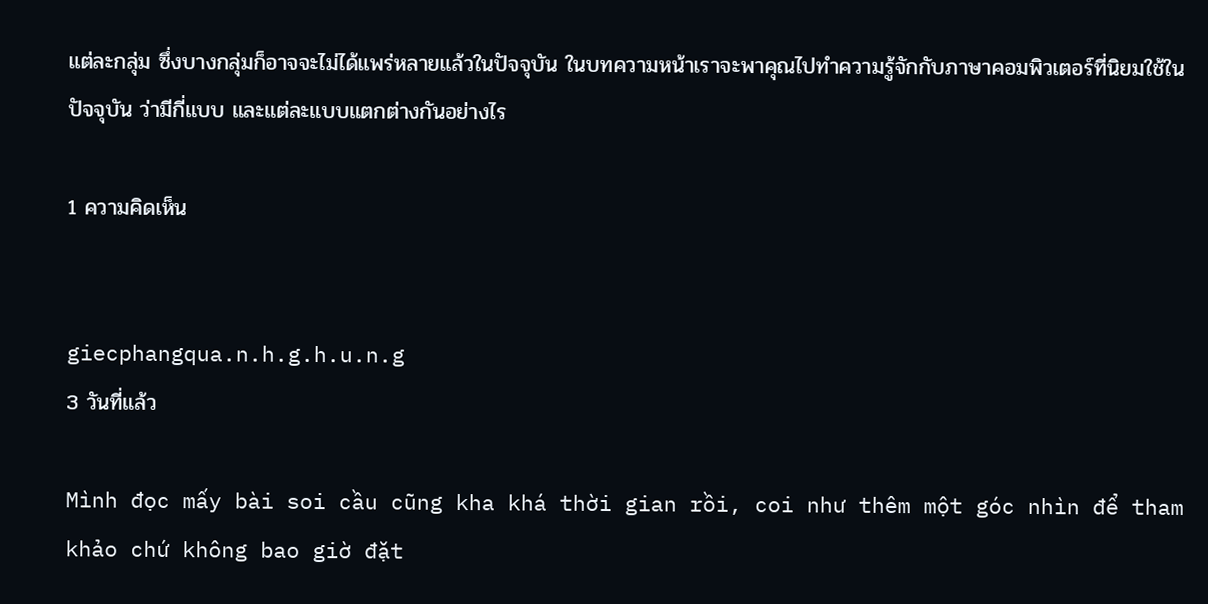แต่ละกลุ่ม ซึ่งบางกลุ่มก็อาจจะไม่ได้แพร่หลายแล้วในปัจจุบัน ในบทความหน้าเราจะพาคุณไปทำความรู้จักกับภาษาคอมพิวเตอร์ที่นิยมใช้ในปัจจุบัน ว่ามีกี่แบบ และแต่ละแบบแตกต่างกันอย่างไร

1 ความคิดเห็น


giecphangqua.n.h.g.h.u.n.g
3 วันที่แล้ว

Mình đọc mấy bài soi cầu cũng kha khá thời gian rồi, coi như thêm một góc nhìn để tham khảo chứ không bao giờ đặt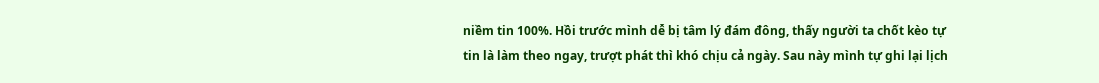niềm tin 100%. Hồi trước mình dễ bị tâm lý đám đông, thấy người ta chốt kèo tự tin là làm theo ngay, trượt phát thì khó chịu cả ngày. Sau này mình tự ghi lại lịch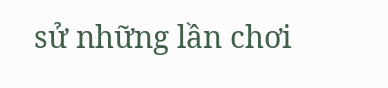sử những lần chơi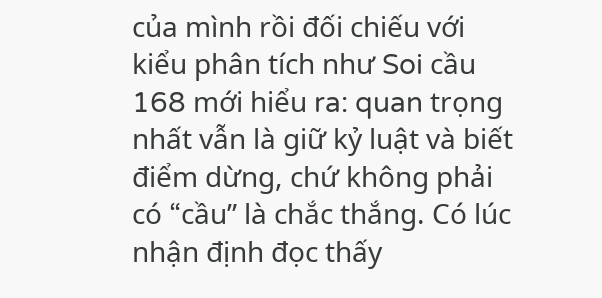của mình rồi đối chiếu với kiểu phân tích như Soi cầu 168 mới hiểu ra: quan trọng nhất vẫn là giữ kỷ luật và biết điểm dừng, chứ không phải có “cầu” là chắc thắng. Có lúc nhận định đọc thấy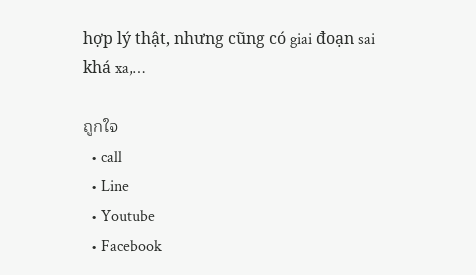hợp lý thật, nhưng cũng có giai đoạn sai khá xa,…

ถูกใจ
  • call
  • Line
  • Youtube
  • Facebook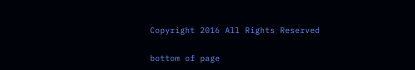Copyright 2016 All Rights Reserved

bottom of page